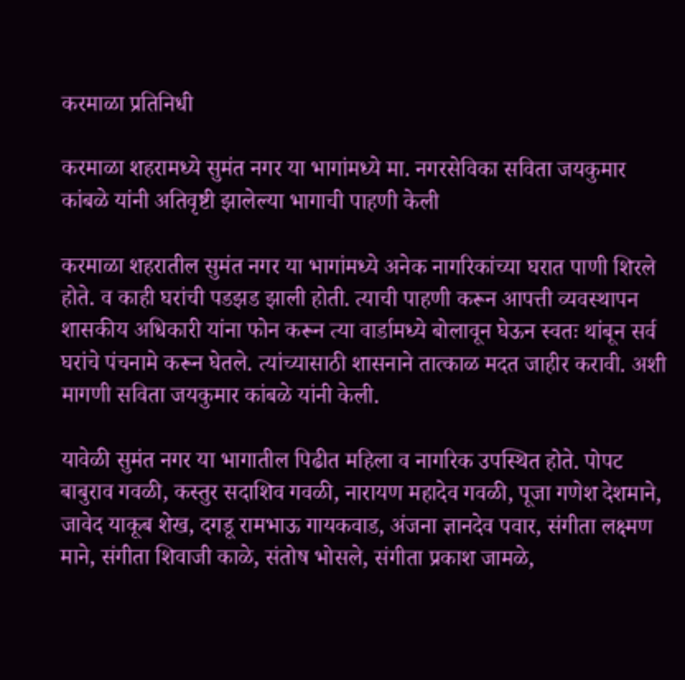करमाळा प्रतिनिधी

करमाळा शहरामध्ये सुमंत नगर या भागांमध्ये मा. नगरसेविका सविता जयकुमार कांबळे यांनी अतिवृष्टी झालेल्या भागाची पाहणी केली

करमाळा शहरातील सुमंत नगर या भागांमध्ये अनेक नागरिकांच्या घरात पाणी शिरले होते. व काही घरांची पडझड झाली होती. त्याची पाहणी करून आपत्ती व्यवस्थापन शासकीय अधिकारी यांना फोन करून त्या वार्डामध्ये बोलावून घेऊन स्वतः थांबून सर्व घरांचे पंचनामे करून घेतले. त्यांच्यासाठी शासनाने तात्काळ मदत जाहीर करावी. अशी मागणी सविता जयकुमार कांबळे यांनी केली.

यावेळी सुमंत नगर या भागातील पिढीत महिला व नागरिक उपस्थित होते. पोपट बाबुराव गवळी, कस्तुर सदाशिव गवळी, नारायण महादेव गवळी, पूजा गणेश देशमाने, जावेद याकूब शेख, दगडू रामभाऊ गायकवाड, अंजना ज्ञानदेव पवार, संगीता लक्ष्मण माने, संगीता शिवाजी काळे, संतोष भोसले, संगीता प्रकाश जामळे,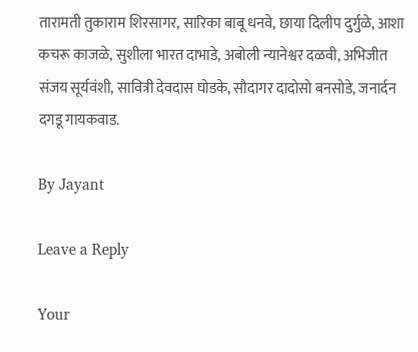तारामती तुकाराम शिरसागर, सारिका बाबू धनवे, छाया दिलीप दुर्गुळे, आशा कचरू काजळे, सुशीला भारत दाभाडे, अबोली न्यानेश्वर दळवी, अभिजीत संजय सूर्यवंशी, सावित्री देवदास घोडके, सौदागर दादोसो बनसोडे, जनार्दन दगडू गायकवाड.

By Jayant

Leave a Reply

Your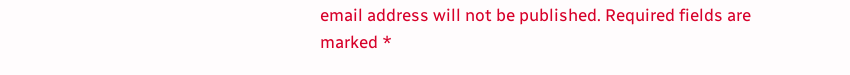email address will not be published. Required fields are marked *